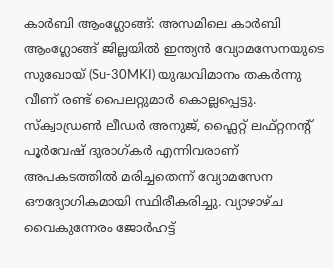കാർബി ആംഗ്ലോങ്ങ്: അസമിലെ കാർബി ആംഗ്ലോങ്ങ് ജില്ലയിൽ ഇന്ത്യൻ വ്യോമസേനയുടെ സുഖോയ് (Su-30MKI) യുദ്ധവിമാനം തകർന്നു വീണ് രണ്ട് പൈലറ്റുമാർ കൊല്ലപ്പെട്ടു. സ്ക്വാഡ്രൺ ലീഡർ അനുജ്, ഫ്ലൈറ്റ് ലഫ്റ്റനന്റ് പൂർവേഷ് ദുരാഗ്കർ എന്നിവരാണ് അപകടത്തിൽ മരിച്ചതെന്ന് വ്യോമസേന ഔദ്യോഗികമായി സ്ഥിരീകരിച്ചു. വ്യാഴാഴ്ച വൈകുന്നേരം ജോർഹട്ട്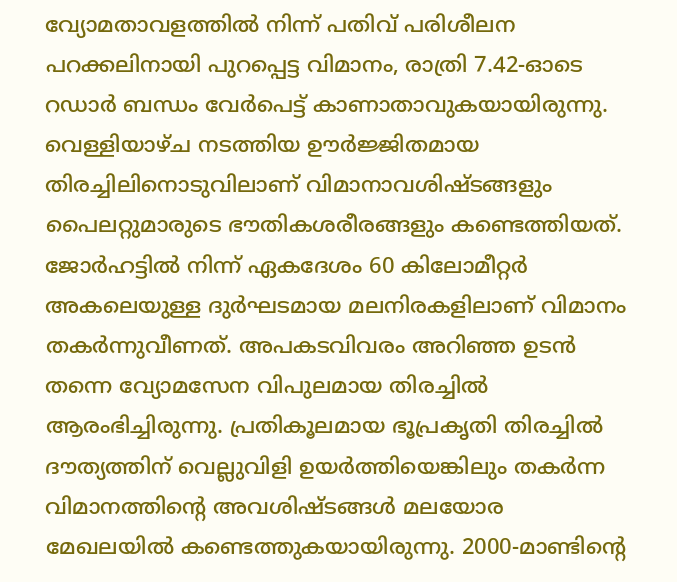വ്യോമതാവളത്തിൽ നിന്ന് പതിവ് പരിശീലന പറക്കലിനായി പുറപ്പെട്ട വിമാനം, രാത്രി 7.42-ഓടെ റഡാർ ബന്ധം വേർപെട്ട് കാണാതാവുകയായിരുന്നു. വെള്ളിയാഴ്ച നടത്തിയ ഊർജ്ജിതമായ തിരച്ചിലിനൊടുവിലാണ് വിമാനാവശിഷ്ടങ്ങളും പൈലറ്റുമാരുടെ ഭൗതികശരീരങ്ങളും കണ്ടെത്തിയത്.
ജോർഹട്ടിൽ നിന്ന് ഏകദേശം 60 കിലോമീറ്റർ അകലെയുള്ള ദുർഘടമായ മലനിരകളിലാണ് വിമാനം തകർന്നുവീണത്. അപകടവിവരം അറിഞ്ഞ ഉടൻ തന്നെ വ്യോമസേന വിപുലമായ തിരച്ചിൽ ആരംഭിച്ചിരുന്നു. പ്രതികൂലമായ ഭൂപ്രകൃതി തിരച്ചിൽ ദൗത്യത്തിന് വെല്ലുവിളി ഉയർത്തിയെങ്കിലും തകർന്ന വിമാനത്തിന്റെ അവശിഷ്ടങ്ങൾ മലയോര മേഖലയിൽ കണ്ടെത്തുകയായിരുന്നു. 2000-മാണ്ടിന്റെ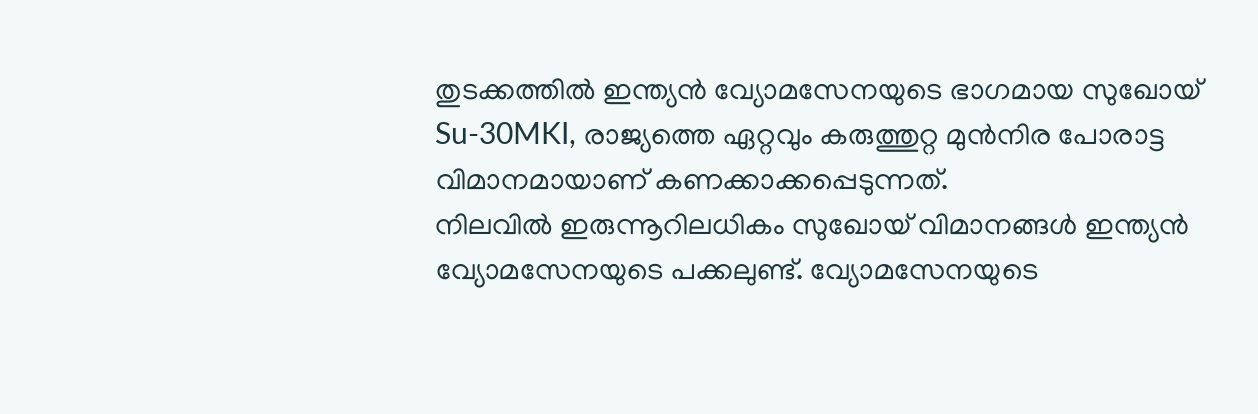തുടക്കത്തിൽ ഇന്ത്യൻ വ്യോമസേനയുടെ ഭാഗമായ സുഖോയ് Su-30MKI, രാജ്യത്തെ ഏറ്റവും കരുത്തുറ്റ മുൻനിര പോരാട്ട വിമാനമായാണ് കണക്കാക്കപ്പെടുന്നത്.
നിലവിൽ ഇരുന്നൂറിലധികം സുഖോയ് വിമാനങ്ങൾ ഇന്ത്യൻ വ്യോമസേനയുടെ പക്കലുണ്ട്. വ്യോമസേനയുടെ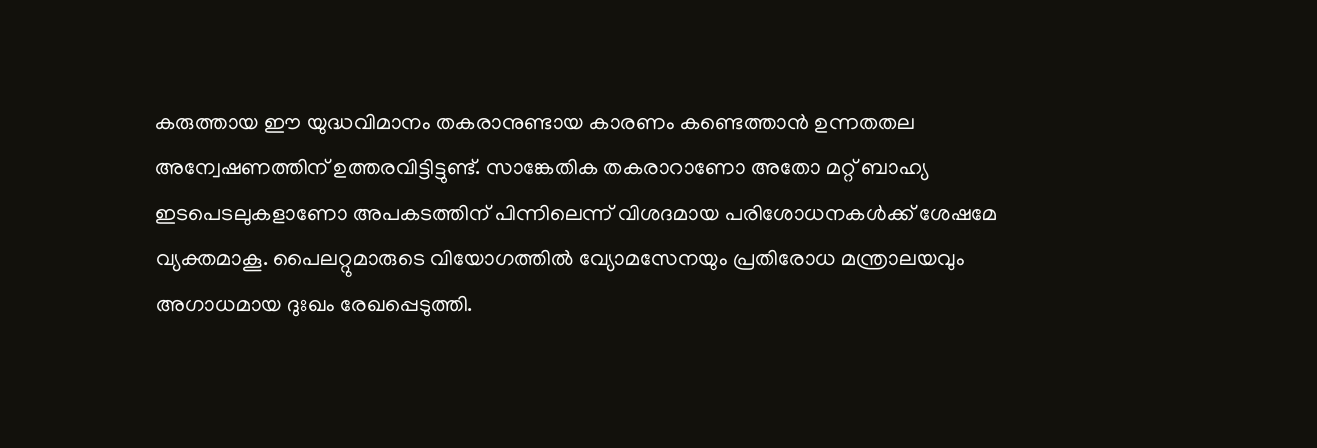കരുത്തായ ഈ യുദ്ധവിമാനം തകരാനുണ്ടായ കാരണം കണ്ടെത്താൻ ഉന്നതതല അന്വേഷണത്തിന് ഉത്തരവിട്ടിട്ടുണ്ട്. സാങ്കേതിക തകരാറാണോ അതോ മറ്റ് ബാഹ്യ ഇടപെടലുകളാണോ അപകടത്തിന് പിന്നിലെന്ന് വിശദമായ പരിശോധനകൾക്ക് ശേഷമേ വ്യക്തമാകൂ. പൈലറ്റുമാരുടെ വിയോഗത്തിൽ വ്യോമസേനയും പ്രതിരോധ മന്ത്രാലയവും അഗാധമായ ദുഃഖം രേഖപ്പെടുത്തി.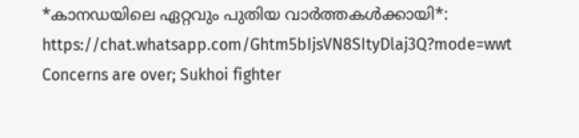*കാനഡയിലെ ഏറ്റവും പുതിയ വാർത്തകൾക്കായി*: https://chat.whatsapp.com/Ghtm5bIjsVN8SItyDlaj3Q?mode=wwt
Concerns are over; Sukhoi fighter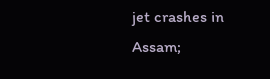jet crashes in Assam;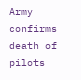Army confirms death of pilots